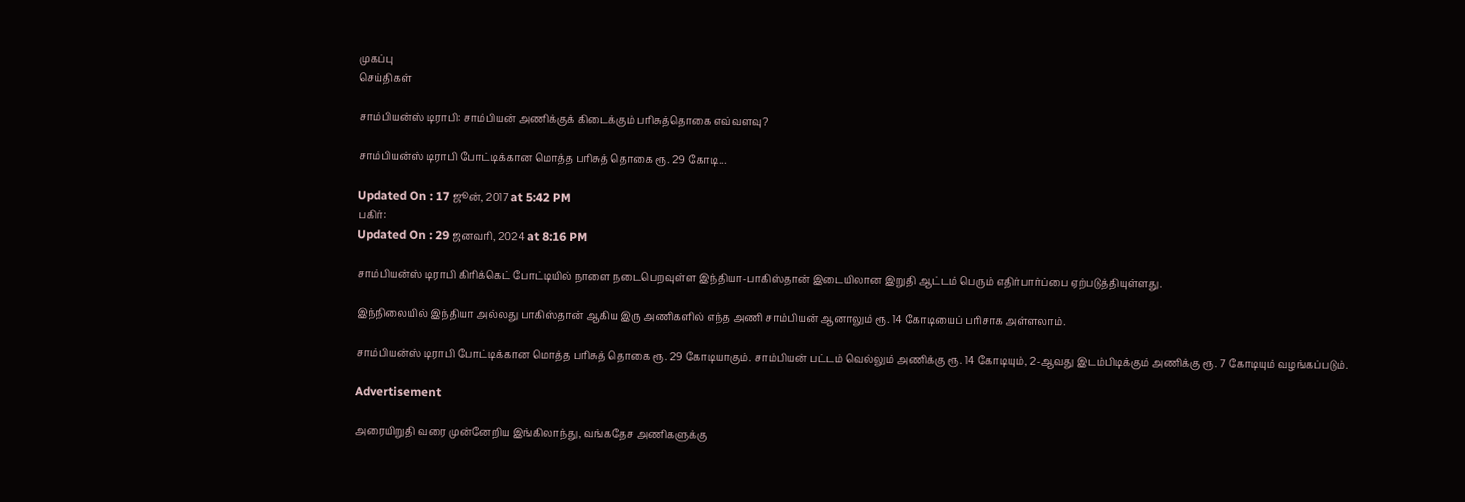முகப்பு
செய்திகள்

சாம்பியன்ஸ் டிராபி: சாம்பியன் அணிக்குக் கிடைக்கும் பரிசுத்தொகை எவ்வளவு?

சாம்பியன்ஸ் டிராபி போட்டிக்கான மொத்த பரிசுத் தொகை ரூ. 29 கோடி...

Updated On : 17 ஜூன், 2017 at 5:42 PM
பகிர்:
Updated On : 29 ஜனவரி, 2024 at 8:16 PM

சாம்பியன்ஸ் டிராபி கிரிக்கெட் போட்டியில் நாளை நடைபெறவுள்ள இந்தியா-பாகிஸ்தான் இடையிலான இறுதி ஆட்டம் பெரும் எதிர்பார்ப்பை ஏற்படுத்தியுள்ளது.

இந்நிலையில் இந்தியா அல்லது பாகிஸ்தான் ஆகிய இரு அணிகளில் எந்த அணி சாம்பியன் ஆனாலும் ரூ. 14 கோடியைப் பரிசாக அள்ளலாம்.

சாம்பியன்ஸ் டிராபி போட்டிக்கான மொத்த பரிசுத் தொகை ரூ. 29 கோடியாகும். சாம்பியன் பட்டம் வெல்லும் அணிக்கு ரூ. 14 கோடியும், 2-ஆவது இடம்பிடிக்கும் அணிக்கு ரூ. 7 கோடியும் வழங்கப்படும்.

Advertisement

அரையிறுதி வரை முன்னேறிய இங்கிலாந்து, வங்கதேச அணிகளுக்கு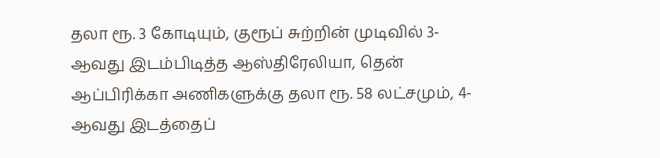தலா ரூ. 3 கோடியும், குரூப் சுற்றின் முடிவில் 3-ஆவது இடம்பிடித்த ஆஸ்திரேலியா, தென் ஆப்பிரிக்கா அணிகளுக்கு தலா ரூ. 58 லட்சமும், 4-ஆவது இடத்தைப்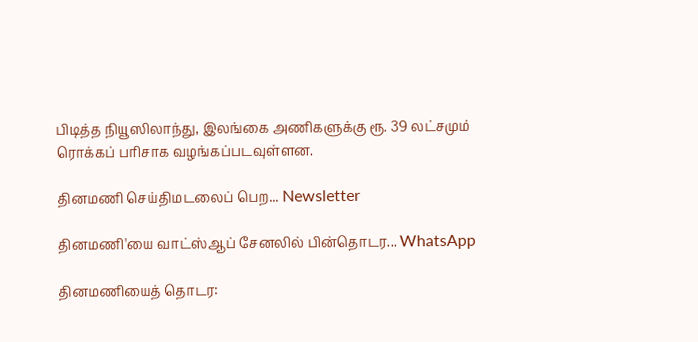பிடித்த நியூஸிலாந்து, இலங்கை அணிகளுக்கு ரூ. 39 லட்சமும் ரொக்கப் பரிசாக வழங்கப்படவுள்ளன.

தினமணி செய்திமடலைப் பெற... Newsletter

தினமணி'யை வாட்ஸ்ஆப் சேனலில் பின்தொடர... WhatsApp

தினமணியைத் தொடர: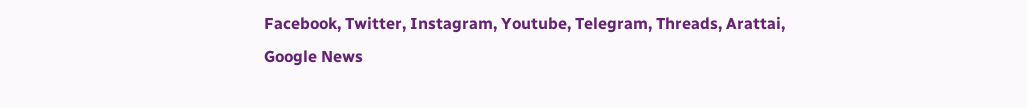Facebook, Twitter, Instagram, Youtube, Telegram, Threads, Arattai, Google News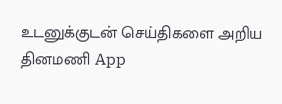உடனுக்குடன் செய்திகளை அறிய தினமணி App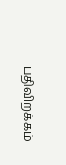பதிவிறக்கம்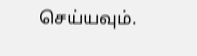செய்யவும்.